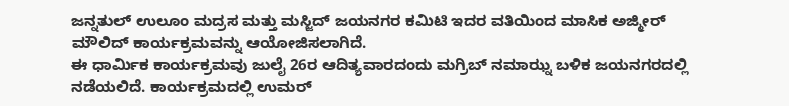ಜನ್ನತುಲ್ ಉಲೂಂ ಮದ್ರಸ ಮತ್ತು ಮಸ್ಜಿದ್ ಜಯನಗರ ಕಮಿಟಿ ಇದರ ವತಿಯಿಂದ ಮಾಸಿಕ ಅಜ್ಮೀರ್ ಮೌಲಿದ್ ಕಾರ್ಯಕ್ರಮವನ್ನು ಆಯೋಜಿಸಲಾಗಿದೆ.
ಈ ಧಾರ್ಮಿಕ ಕಾರ್ಯಕ್ರಮವು ಜುಲೈ 26ರ ಆದಿತ್ಯವಾರದಂದು ಮಗ್ರಿಬ್ ನಮಾಝ್ನ ಬಳಿಕ ಜಯನಗರದಲ್ಲಿ ನಡೆಯಲಿದೆ. ಕಾರ್ಯಕ್ರಮದಲ್ಲಿ ಉಮರ್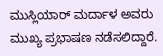ಮುಸ್ಲಿಯಾರ್ ಮರ್ದಾಳ ಅವರು ಮುಖ್ಯ ಪ್ರಭಾಷಣ ನಡೆಸಲಿದ್ದಾರೆ.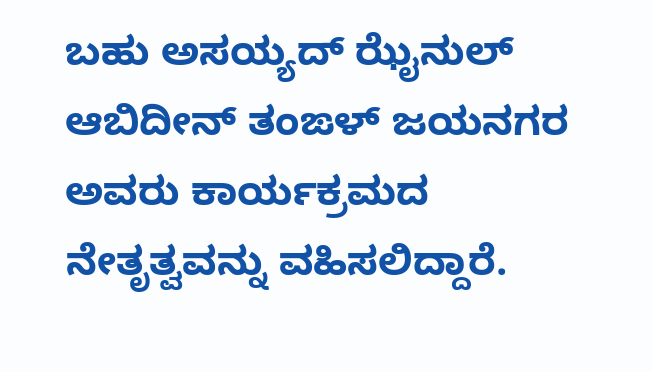ಬಹು ಅಸಯ್ಯದ್ ಝೈನುಲ್ ಆಬಿದೀನ್ ತಂಙಳ್ ಜಯನಗರ ಅವರು ಕಾರ್ಯಕ್ರಮದ ನೇತೃತ್ವವನ್ನು ವಹಿಸಲಿದ್ದಾರೆ.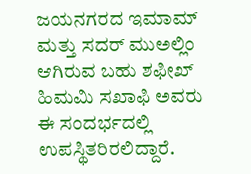ಜಯನಗರದ ಇಮಾಮ್ ಮತ್ತು ಸದರ್ ಮುಅಲ್ಲಿಂ ಆಗಿರುವ ಬಹು ಶಫೀಖ್ ಹಿಮಮಿ ಸಖಾಫಿ ಅವರು ಈ ಸಂದರ್ಭದಲ್ಲಿ ಉಪಸ್ಥಿತರಿರಲಿದ್ದಾರೆ.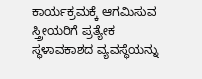ಕಾರ್ಯಕ್ರಮಕ್ಕೆ ಆಗಮಿಸುವ ಸ್ತ್ರೀಯರಿಗೆ ಪ್ರತ್ಯೇಕ ಸ್ಥಳಾವಕಾಶದ ವ್ಯವಸ್ಥೆಯನ್ನು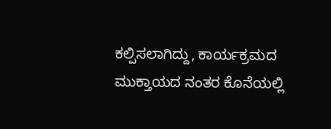ಕಲ್ಪಿಸಲಾಗಿದ್ದು, ಕಾರ್ಯಕ್ರಮದ ಮುಕ್ತಾಯದ ನಂತರ ಕೊನೆಯಲ್ಲಿ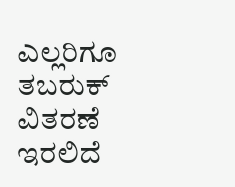ಎಲ್ಲರಿಗೂ ತಬರುಕ್ ವಿತರಣೆ ಇರಲಿದೆ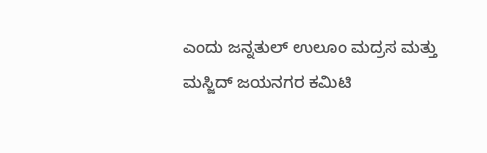ಎಂದು ಜನ್ನತುಲ್ ಉಲೂಂ ಮದ್ರಸ ಮತ್ತು ಮಸ್ಜಿದ್ ಜಯನಗರ ಕಮಿಟಿ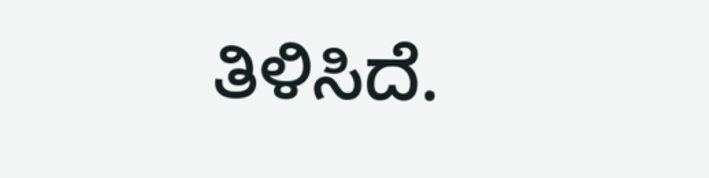ತಿಳಿಸಿದೆ.